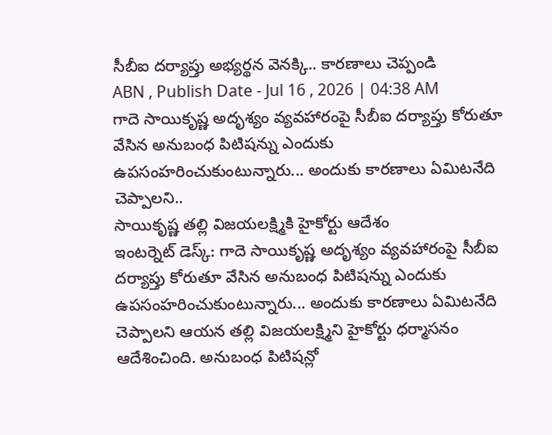సీబీఐ దర్యాప్తు అభ్యర్థన వెనక్కి.. కారణాలు చెప్పండి
ABN , Publish Date - Jul 16 , 2026 | 04:38 AM
గాదె సాయికృష్ణ అదృశ్యం వ్యవహారంపై సీబీఐ దర్యాప్తు కోరుతూ వేసిన అనుబంధ పిటిషన్ను ఎందుకు ఉపసంహరించుకుంటున్నారు... అందుకు కారణాలు ఏమిటనేది చెప్పాలని..
సాయికృష్ణ తల్లి విజయలక్ష్మికి హైకోర్టు ఆదేశం
ఇంటర్నెట్ డెస్క్: గాదె సాయికృష్ణ అదృశ్యం వ్యవహారంపై సీబీఐ దర్యాప్తు కోరుతూ వేసిన అనుబంధ పిటిషన్ను ఎందుకు ఉపసంహరించుకుంటున్నారు... అందుకు కారణాలు ఏమిటనేది చెప్పాలని ఆయన తల్లి విజయలక్ష్మిని హైకోర్టు ధర్మాసనం ఆదేశించింది. అనుబంధ పిటిషన్లో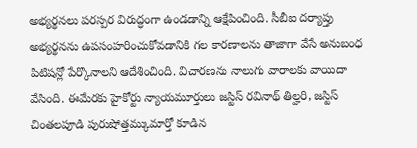అభ్యర్థనలు పరస్పర విరుద్ధంగా ఉండడాన్ని ఆక్షేపించింది. సీబీఐ దర్యాప్తు అభ్యర్థనను ఉపసంహరించుకోవడానికి గల కారణాలను తాజాగా వేసే అనుబంధ పిటిషన్లో పేర్కొనాలని ఆదేశించింది. విచారణను నాలుగు వారాలకు వాయిదా వేసింది. ఈమేరకు హైకోర్టు న్యాయమూర్తులు జస్టిస్ రవినాథ్ తిల్హరి, జస్టిస్ చింతలపూడి పురుషోత్తమ్కుమార్తో కూడిన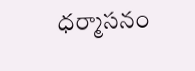ధర్మాసనం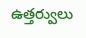ఉత్తర్వులు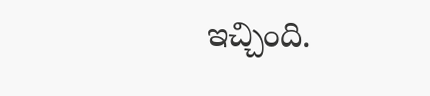ఇచ్చింది.